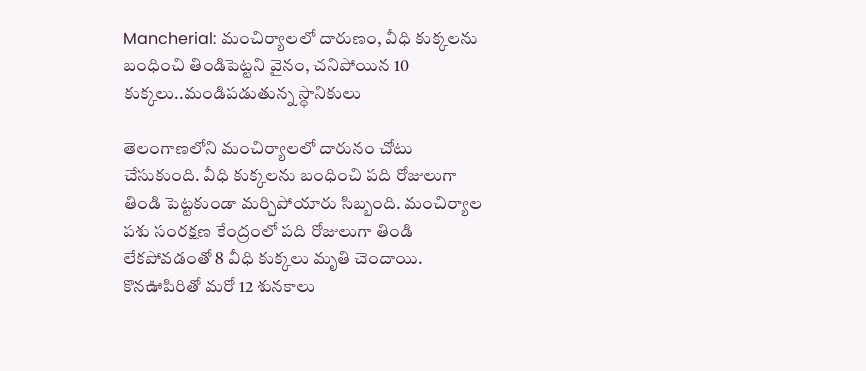Mancherial: మంచిర్యాలలో దారుణం, వీధి కుక్కలను బంధించి తిండిపెట్టని వైనం, చనిపోయిన 10 కుక్కలు..మండిపడుతున్న స్థానికులు

తెలంగాణలోని మంచిర్యాలలో దారునం చోటు చేసుకుంది. వీధి కుక్కలను బంధించి పది రోజులుగా తిండి పెట్టకుండా మర్చిపోయారు సిబ్బంది. మంచిర్యాల పశు సంరక్షణ కేంద్రంలో పది రోజులుగా తిండి లేకపోవడంతో 8 వీధి కుక్కలు మృతి చెందాయి. కొనఊపిరితో మరో 12 శునకాలు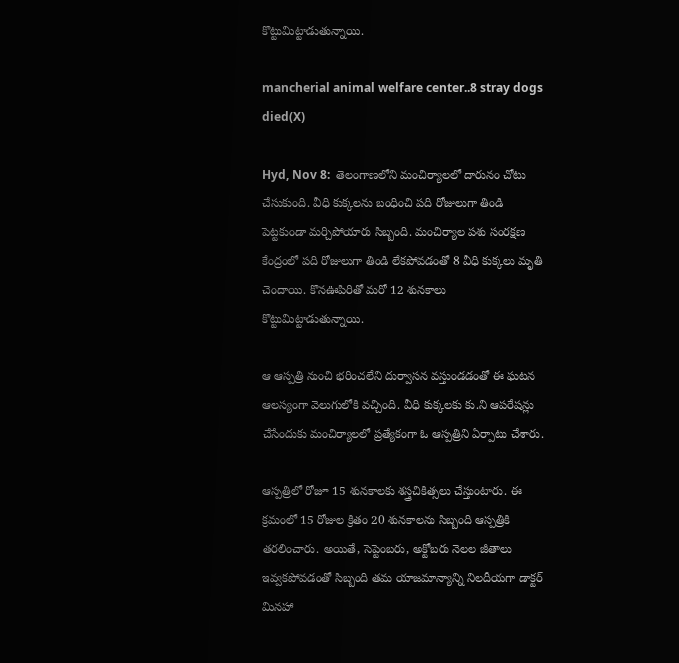కొట్టుమిట్టాడుతున్నాయి.

mancherial animal welfare center..8 stray dogs died(X)

Hyd, Nov 8:  తెలంగాణలోని మంచిర్యాలలో దారునం చోటు చేసుకుంది. వీధి కుక్కలను బంధించి పది రోజులుగా తిండి పెట్టకుండా మర్చిపోయారు సిబ్బంది. మంచిర్యాల పశు సంరక్షణ కేంద్రంలో పది రోజులుగా తిండి లేకపోవడంతో 8 వీధి కుక్కలు మృతి చెందాయి. కొనఊపిరితో మరో 12 శునకాలు కొట్టుమిట్టాడుతున్నాయి.

ఆ ఆస్పత్రి నుంచి భరించలేని దుర్వాసన వస్తుండడంతో ఈ ఘటన ఆలస్యంగా వెలుగులోకి వచ్చింది. వీధి కుక్కలకు కు.ని ఆపరేషన్లు చేసేందుకు మంచిర్యాలలో ప్రత్యేకంగా ఓ ఆస్పత్రిని ఏర్పాటు చేశారు.

ఆస్పత్రిలో రోజూ 15 శునకాలకు శస్త్రచికిత్సలు చేస్తుంటారు. ఈ క్రమంలో 15 రోజుల క్రితం 20 శునకాలను సిబ్బంది ఆస్పత్రికి తరలించారు. అయితే, సెప్టెంబరు, అక్టోబరు నెలల జీతాలు ఇవ్వకపోవడంతో సిబ్బంది తమ యాజమాన్యాన్ని నిలదీయగా డాక్టర్ మినహా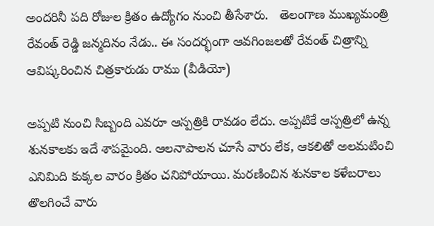అందరినీ పది రోజుల క్రితం ఉద్యోగం నుంచి తీసేశారు.   తెలంగాణ ముఖ్యమంత్రి రేవంత్ రెడ్డి జన్మదినం నేడు.. ఈ సందర్భంగా ఆవగింజలతో రేవంత్ చిత్రాన్ని ఆవిష్కరించిన చిత్రకారుడు రాము (వీడియో)

అప్పటి నుంచి సిబ్బంది ఎవరూ ఆస్పత్రికి రావడం లేదు. అప్పటికే ఆస్పత్రిలో ఉన్న శునకాలకు ఇదే శాపమైంది. ఆలనాపాలన చూసే వారు లేక, ఆకలితో అలమటించి ఎనిమిది కుక్కల వారం క్రితం చనిపోయాయి. మరణించిన శునకాల కళేబరాలు తొలగించే వారు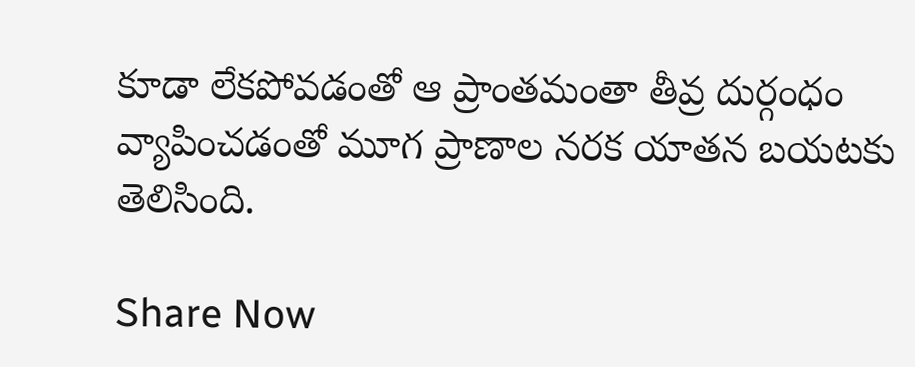కూడా లేకపోవడంతో ఆ ప్రాంతమంతా తీవ్ర దుర్గంధం వ్యాపించడంతో మూగ ప్రాణాల నరక యాతన బయటకు తెలిసింది.

Share Now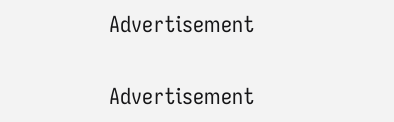Advertisement


Advertisement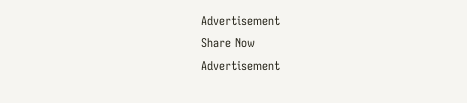Advertisement
Share Now
Advertisement